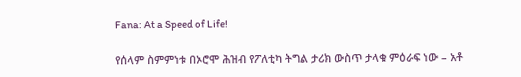Fana: At a Speed of Life!

የሰላም ስምምነቱ በኦሮሞ ሕዝብ የፖለቲካ ትግል ታሪክ ውስጥ ታላቁ ምዕራፍ ነው – አቶ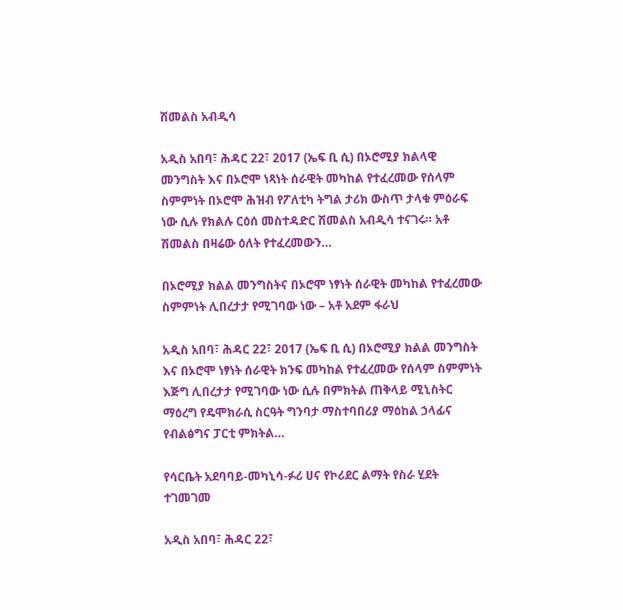ሽመልስ አብዲሳ

አዲስ አበባ፣ ሕዳር 22፣ 2017 (ኤፍ ቢ ሲ) በኦሮሚያ ክልላዊ መንግስት እና በኦሮሞ ነጻነት ሰራዊት መካከል የተፈረመው የሰላም ስምምነት በኦሮሞ ሕዝብ የፖለቲካ ትግል ታሪክ ውስጥ ታላቁ ምዕራፍ ነው ሲሉ የክልሉ ርዕሰ መስተዳድር ሽመልስ አብዲሳ ተናገሩ። አቶ ሽመልስ በዛሬው ዕለት የተፈረመውን…

በኦሮሚያ ክልል መንግስትና በኦሮሞ ነፃነት ሰራዊት መካከል የተፈረመው ስምምነት ሊበረታታ የሚገባው ነው – አቶ አደም ፋራህ

አዲስ አበባ፣ ሕዳር 22፣ 2017 (ኤፍ ቢ ሲ) በኦሮሚያ ክልል መንግስት እና በኦሮሞ ነፃነት ሰራዊት ክንፍ መካከል የተፈረመው የሰላም ስምምነት እጅግ ሊበረታታ የሚገባው ነው ሲሉ በምክትል ጠቅላይ ሚኒስትር ማዕረግ የዴሞክራሲ ስርዓት ግንባታ ማስተባበሪያ ማዕከል ኃላፊና የብልፅግና ፓርቲ ምክትል…

የሳርቤት አደባባይ-መካኒሳ-ፉሪ ሀና የኮሪደር ልማት የስራ ሂደት ተገመገመ

አዲስ አበባ፣ ሕዳር 22፣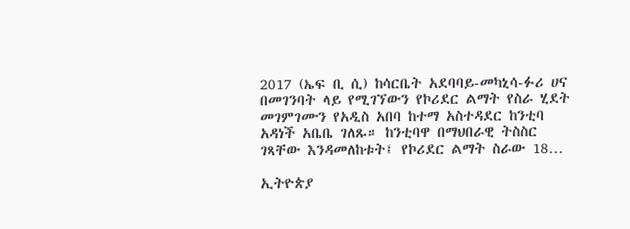2017 (ኤፍ ቢ ሲ) ከሳርቤት አደባባይ-መካኒሳ-ፉሪ ሀና በመገንባት ላይ የሚገኘውን የኮሪደር ልማት የስራ ሂደት መገምገሙን የአዲስ አበባ ከተማ አስተዳደር ከንቲባ አዳነች አቤቤ ገለጹ። ከንቲባዋ በማህበራዊ ትስስር ገጻቸው እንዳመለከቱት፤ የኮሪደር ልማት ስራው 18…

ኢትዮጵያ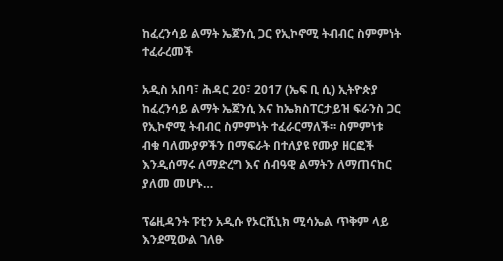ከፈረንሳይ ልማት ኤጀንሲ ጋር የኢኮኖሚ ትብብር ስምምነት ተፈራረመች

አዲስ አበባ፣ ሕዳር 20፣ 2017 (ኤፍ ቢ ሲ) ኢትዮጵያ ከፈረንሳይ ልማት ኤጀንሲ እና ከኤክስፐርታይዝ ፍራንስ ጋር የኢኮኖሚ ትብብር ስምምነት ተፈራርማለች፡፡ ስምምነቱ ብቁ ባለሙያዎችን በማፍራት በተለያዩ የሙያ ዘርፎች እንዲሰማሩ ለማድረግ እና ሰብዓዊ ልማትን ለማጠናከር ያለመ መሆኑ…

ፕሬዚዳንት ፑቲን አዲሱ የኦርሺኒክ ሚሳኤል ጥቅም ላይ እንደሚውል ገለፁ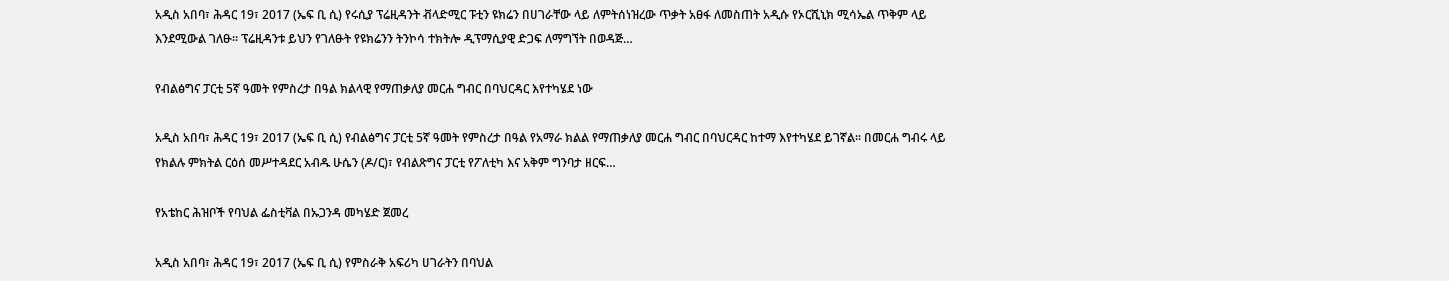አዲስ አበባ፣ ሕዳር 19፣ 2017 (ኤፍ ቢ ሲ) የሩሲያ ፕሬዚዳንት ቭላድሚር ፑቲን ዩክሬን በሀገራቸው ላይ ለምትሰነዝረው ጥቃት አፀፋ ለመስጠት አዲሱ የኦርሺኒክ ሚሳኤል ጥቅም ላይ እንደሚውል ገለፁ፡፡ ፕሬዚዳንቱ ይህን የገለፁት የዩክሬንን ትንኮሳ ተክትሎ ዲፕማሲያዊ ድጋፍ ለማግኘት በወዳጅ…

የብልፅግና ፓርቲ 5ኛ ዓመት የምስረታ በዓል ክልላዊ የማጠቃለያ መርሐ ግብር በባህርዳር እየተካሄደ ነው

አዲስ አበባ፣ ሕዳር 19፣ 2017 (ኤፍ ቢ ሲ) የብልፅግና ፓርቲ 5ኛ ዓመት የምስረታ በዓል የአማራ ክልል የማጠቃለያ መርሐ ግብር በባህርዳር ከተማ እየተካሄደ ይገኛል። በመርሐ ግብሩ ላይ የክልሉ ምክትል ርዕሰ መሥተዳደር አብዱ ሁሴን (ዶ/ር)፣ የብልጽግና ፓርቲ የፖለቲካ እና አቅም ግንባታ ዘርፍ…

የአቴከር ሕዝቦች የባህል ፌስቲቫል በኡጋንዳ መካሄድ ጀመረ

አዲስ አበባ፣ ሕዳር 19፣ 2017 (ኤፍ ቢ ሲ) የምስራቅ አፍሪካ ሀገራትን በባህል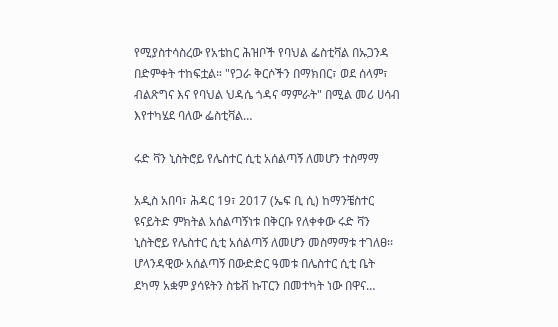የሚያስተሳስረው የአቴከር ሕዝቦች የባህል ፌስቲቫል በኡጋንዳ በድምቀት ተከፍቷል። "የጋራ ቅርሶችን በማክበር፣ ወደ ሰላም፣ ብልጽግና እና የባህል ህዳሴ ጎዳና ማምራት" በሚል መሪ ሀሳብ እየተካሄደ ባለው ፌስቲቫል…

ሩድ ቫን ኒስትሮይ የሌስተር ሲቲ አሰልጣኝ ለመሆን ተስማማ

አዲስ አበባ፣ ሕዳር 19፣ 2017 (ኤፍ ቢ ሲ) ከማንቼስተር ዩናይትድ ምክትል አሰልጣኝነቱ በቅርቡ የለቀቀው ሩድ ቫን ኒስትሮይ የሌስተር ሲቲ አሰልጣኝ ለመሆን መስማማቱ ተገለፀ፡፡ ሆላንዳዊው አሰልጣኝ በውድድር ዓመቱ በሌስተር ሲቲ ቤት ደካማ አቋም ያሳዩትን ስቴቭ ኩፐርን በመተካት ነው በዋና…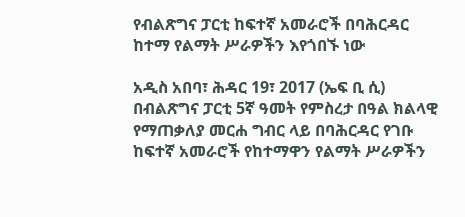የብልጽግና ፓርቲ ከፍተኛ አመራሮች በባሕርዳር ከተማ የልማት ሥራዎችን እየጎበኙ ነው

አዲስ አበባ፣ ሕዳር 19፣ 2017 (ኤፍ ቢ ሲ) በብልጽግና ፓርቲ 5ኛ ዓመት የምስረታ በዓል ክልላዊ የማጠቃለያ መርሐ ግብር ላይ በባሕርዳር የገቡ ከፍተኛ አመራሮች የከተማዋን የልማት ሥራዎችን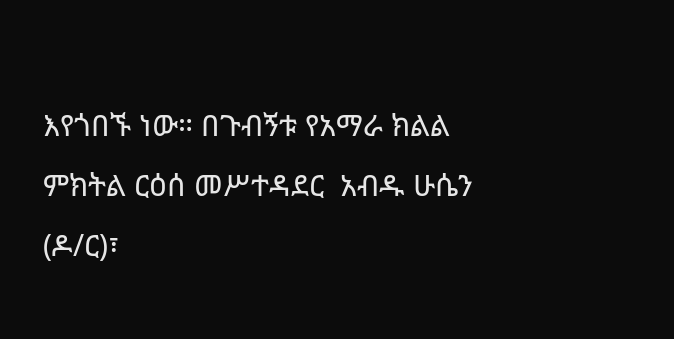እየጎበኙ ነው። በጉብኝቱ የአማራ ክልል ምክትል ርዕሰ መሥተዳደር  አብዱ ሁሴን (ዶ/ር)፣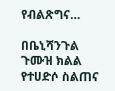የብልጽግና…

በቤኒሻንጉል ጉሙዝ ክልል የተሀድሶ ስልጠና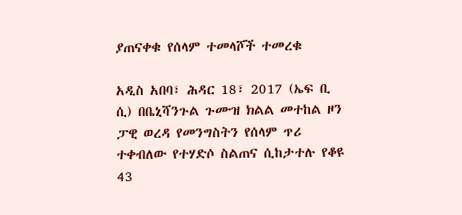ያጠናቀቁ የሰላም ተመላሾች ተመረቁ

አዲስ አበባ፣ ሕዳር 18፣ 2017 (ኤፍ ቢ ሲ) በቤኒሻንጉል ጉሙዝ ክልል መተከል ዞን ፓዊ ወረዳ የመንግስትን የሰላም ጥሪ ተቀብለው የተሃድሶ ስልጠና ሲከታተሉ የቆዩ 43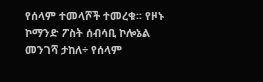የሰላም ተመላሾች ተመረቁ፡፡ የዞኑ ኮማንድ ፖስት ሰብሳቢ ኮሎኔል መንገሻ ታከለ÷ የሰላም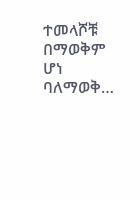ተመላሾቹ በማወቅም ሆነ ባለማወቅ…